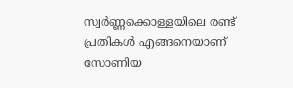സ്വർണ്ണക്കൊള്ളയിലെ രണ്ട് പ്രതികൾ എങ്ങനെയാണ് സോണിയ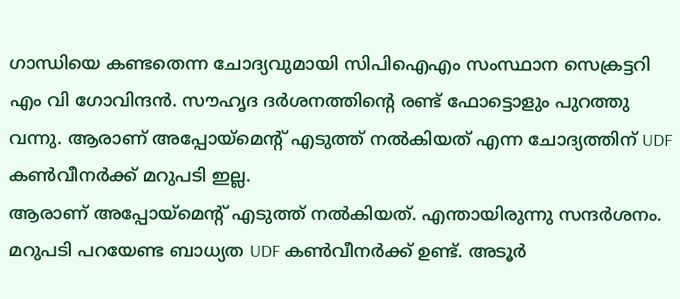ഗാന്ധിയെ കണ്ടതെന്ന ചോദ്യവുമായി സിപിഐഎം സംസ്ഥാന സെക്രട്ടറി എം വി ഗോവിന്ദൻ. സൗഹൃദ ദർശനത്തിൻ്റെ രണ്ട് ഫോട്ടൊളും പുറത്തു വന്നു. ആരാണ് അപ്പോയ്മെൻ്റ് എടുത്ത് നൽകിയത് എന്ന ചോദ്യത്തിന് UDF കൺവീനർക്ക് മറുപടി ഇല്ല.
ആരാണ് അപ്പോയ്മെൻ്റ് എടുത്ത് നൽകിയത്. എന്തായിരുന്നു സന്ദർശനം. മറുപടി പറയേണ്ട ബാധ്യത UDF കൺവീനർക്ക് ഉണ്ട്. അടൂർ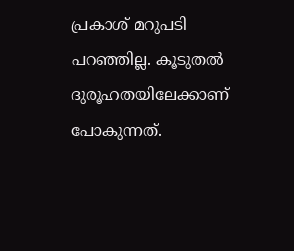പ്രകാശ് മറുപടി പറഞ്ഞില്ല. കൂടുതൽ ദുരൂഹതയിലേക്കാണ് പോകുന്നത്.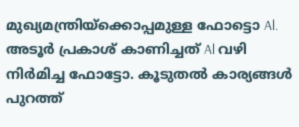മുഖ്യമന്ത്രിയ്ക്കൊപ്പമുള്ള ഫോട്ടൊ Al. അടൂർ പ്രകാശ് കാണിച്ചത് Al വഴി നിർമിച്ച ഫോട്ടോ. കൂടുതൽ കാര്യങ്ങൾ പുറത്ത്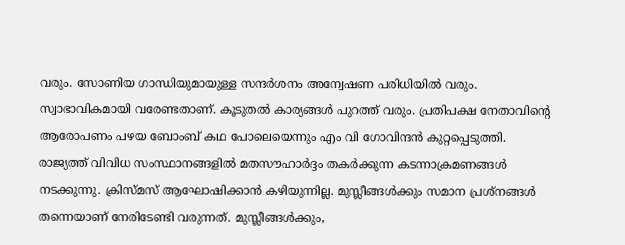വരും. സോണിയ ഗാന്ധിയുമായുള്ള സന്ദർശനം അന്വേഷണ പരിധിയിൽ വരും. സ്വാഭാവികമായി വരേണ്ടതാണ്. കൂടുതൽ കാര്യങ്ങൾ പുറത്ത് വരും. പ്രതിപക്ഷ നേതാവിന്റെ ആരോപണം പഴയ ബോംബ് കഥ പോലെയെന്നും എം വി ഗോവിന്ദൻ കുറ്റപ്പെടുത്തി.
രാജ്യത്ത് വിവിധ സംസ്ഥാനങ്ങളിൽ മതസൗഹാർദ്ദം തകർക്കുന്ന കടന്നാക്രമണങ്ങൾ നടക്കുന്നു. ക്രിസ്മസ് ആഘോഷിക്കാൻ കഴിയുന്നില്ല. മുസ്ലീങ്ങൾക്കും സമാന പ്രശ്നങ്ങൾ തന്നെയാണ് നേരിടേണ്ടി വരുന്നത്. മുസ്ലീങ്ങൾക്കും,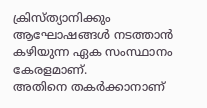ക്രിസ്ത്യാനിക്കും ആഘോഷങ്ങൾ നടത്താൻ കഴിയുന്ന ഏക സംസ്ഥാനം കേരളമാണ്.
അതിനെ തകർക്കാനാണ്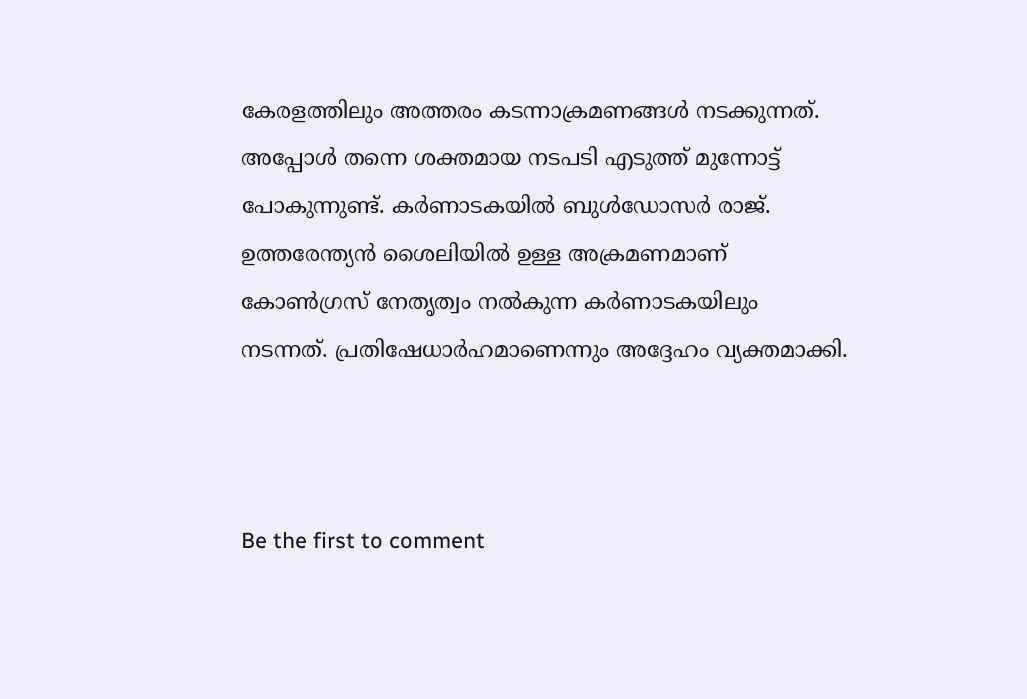കേരളത്തിലും അത്തരം കടന്നാക്രമണങ്ങൾ നടക്കുന്നത്. അപ്പോൾ തന്നെ ശക്തമായ നടപടി എടുത്ത് മുന്നോട്ട് പോകുന്നുണ്ട്. കർണാടകയിൽ ബുൾഡോസർ രാജ്. ഉത്തരേന്ത്യൻ ശൈലിയിൽ ഉള്ള അക്രമണമാണ് കോൺഗ്രസ് നേതൃത്വം നൽകുന്ന കർണാടകയിലും നടന്നത്. പ്രതിഷേധാർഹമാണെന്നും അദ്ദേഹം വ്യക്തമാക്കി.



Be the first to comment